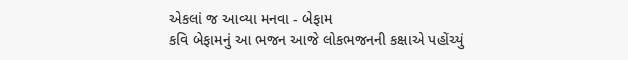એકલાં જ આવ્યા મનવા - બેફામ
કવિ બેફામનું આ ભજન આજે લોકભજનની કક્ષાએ પહોંચ્યું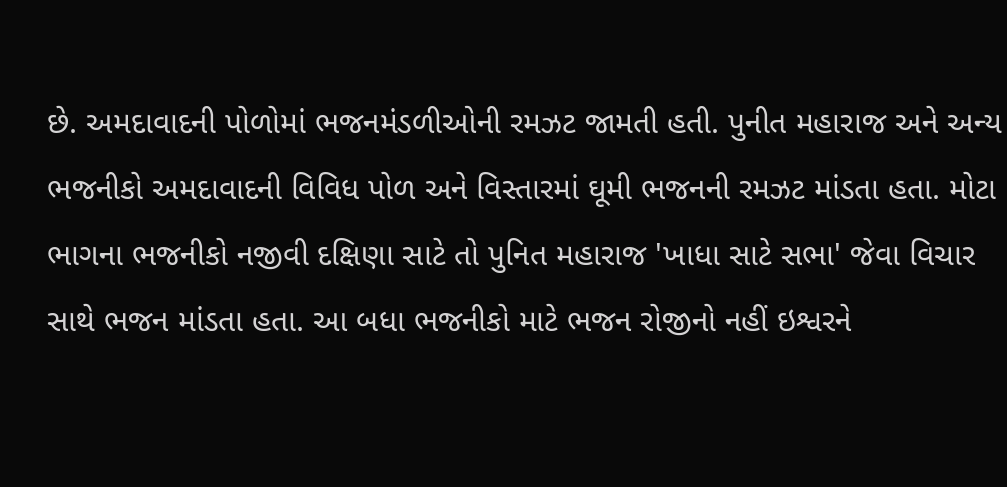છે. અમદાવાદની પોળોમાં ભજનમંડળીઓની રમઝટ જામતી હતી. પુનીત મહારાજ અને અન્ય ભજનીકો અમદાવાદની વિવિધ પોળ અને વિસ્તારમાં ઘૂમી ભજનની રમઝટ માંડતા હતા. મોટા ભાગના ભજનીકો નજીવી દક્ષિણા સાટે તો પુનિત મહારાજ 'ખાધા સાટે સભા' જેવા વિચાર સાથે ભજન માંડતા હતા. આ બધા ભજનીકો માટે ભજન રોજીનો નહીં ઇશ્વરને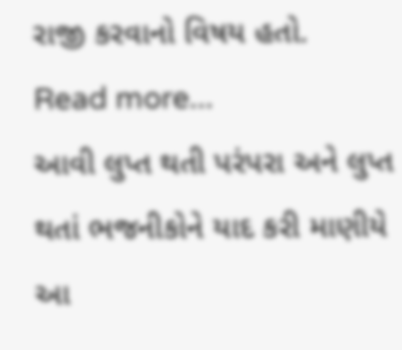રાજી કરવાનો વિષય હતો.
Read more...
આવી લુપ્ત થતી પરંપરા અને લુપ્ત થતાં ભજનીકોને યાદ કરી માણીયે આ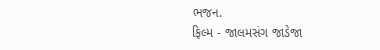ભજન.
ફિલ્મ - જાલમસંગ જાડેજા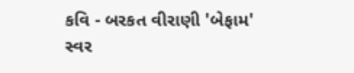કવિ - બરકત વીરાણી 'બેફામ'
સ્વર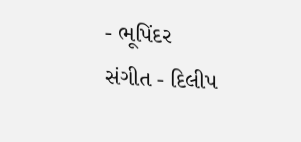- ભૂપિંદર
સંગીત - દિલીપ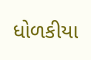ધોળકીયા